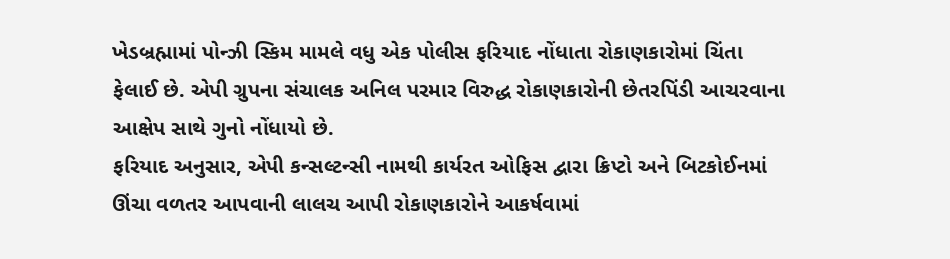ખેડબ્રહ્મામાં પોન્ઝી સ્કિમ મામલે વધુ એક પોલીસ ફરિયાદ નોંધાતા રોકાણકારોમાં ચિંતા ફેલાઈ છે. એપી ગ્રુપના સંચાલક અનિલ પરમાર વિરુદ્ધ રોકાણકારોની છેતરપિંડી આચરવાના આક્ષેપ સાથે ગુનો નોંધાયો છે.
ફરિયાદ અનુસાર, એપી કન્સલ્ટન્સી નામથી કાર્યરત ઓફિસ દ્વારા ક્રિપ્ટો અને બિટકોઈનમાં ઊંચા વળતર આપવાની લાલચ આપી રોકાણકારોને આકર્ષવામાં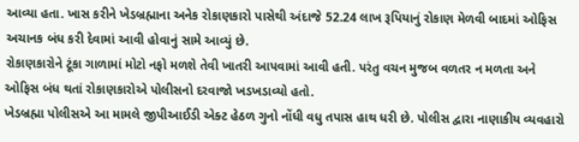આવ્યા હતા. ખાસ કરીને ખેડબ્રહ્માના અનેક રોકાણકારો પાસેથી અંદાજે 52.24 લાખ રૂપિયાનું રોકાણ મેળવી બાદમાં ઓફિસ અચાનક બંધ કરી દેવામાં આવી હોવાનું સામે આવ્યું છે.
રોકાણકારોને ટૂંકા ગાળામાં મોટો નફો મળશે તેવી ખાતરી આપવામાં આવી હતી. પરંતુ વચન મુજબ વળતર ન મળતા અને ઓફિસ બંધ થતાં રોકાણકારોએ પોલીસનો દરવાજો ખડખડાવ્યો હતો.
ખેડબ્રહ્મા પોલીસએ આ મામલે જીપીઆઈડી એક્ટ હેઠળ ગુનો નોંધી વધુ તપાસ હાથ ધરી છે. પોલીસ દ્વારા નાણાકીય વ્યવહારો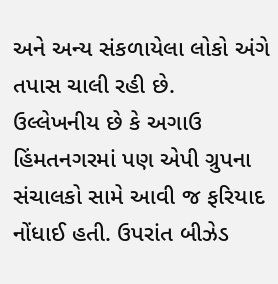અને અન્ય સંકળાયેલા લોકો અંગે તપાસ ચાલી રહી છે.
ઉલ્લેખનીય છે કે અગાઉ હિંમતનગરમાં પણ એપી ગ્રુપના સંચાલકો સામે આવી જ ફરિયાદ નોંધાઈ હતી. ઉપરાંત બીઝેડ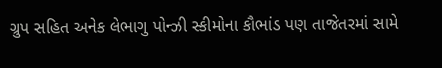ગ્રુપ સહિત અનેક લેભાગુ પોન્ઝી સ્કીમોના કૌભાંડ પણ તાજેતરમાં સામે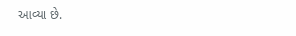આવ્યા છે.